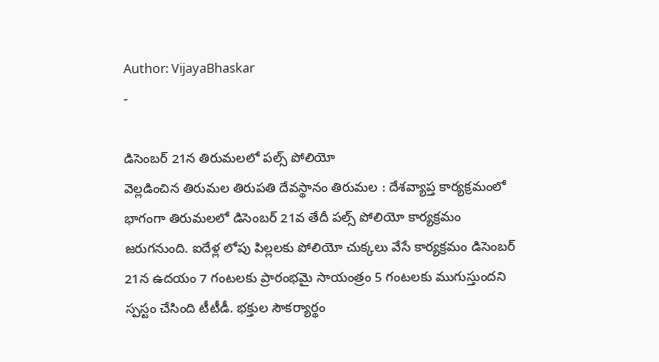Author: VijayaBhaskar
-

డిసెంబర్ 21న తిరుమలలో పల్స్ పోలియో
వెల్లడించిన తిరుమల తిరుపతి దేవస్థానం తిరుమల : దేశవ్యాప్త కార్యక్రమంలో భాగంగా తిరుమలలో డిసెంబర్ 21వ తేదీ పల్స్ పోలియో కార్యక్రమం జరుగనుంది. ఐదేళ్ల లోపు పిల్లలకు పోలియో చుక్కలు వేసే కార్యక్రమం డిసెంబర్ 21న ఉదయం 7 గంటలకు ప్రారంభమై సాయంత్రం 5 గంటలకు ముగుస్తుందని స్పస్టం చేసింది టీటీడీ. భక్తుల సౌకర్యార్థం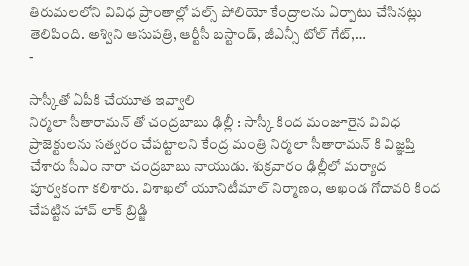తిరుమలలోని వివిధ ప్రాంతాల్లో పల్స్ పోలియో కేంద్రాలను ఏర్పాటు చేసినట్లు తెలిపింది. అశ్విని ఆసుపత్రి, ఆర్టీసీ బస్టాండ్, జీఎన్సీ టోల్ గేట్,…
-

సాస్కీతో ఏపీకి చేయూత ఇవ్వాలి
నిర్మలా సీతారామన్ తో చంద్రబాబు ఢిల్లీ : సాస్కీ కింద మంజూరైన వివిధ ప్రాజెక్టులను సత్వరం చేపట్టాలని కేంద్ర మంత్రి నిర్మలా సీతారామన్ కి విజ్ఞప్తి చేశారు సీఎం నారా చంద్రబాబు నాయుడు. శుక్రవారం ఢిల్లీలో మర్యాద పూర్వకంగా కలిశారు. విశాఖలో యూనిటీమాల్ నిర్మాణం, అఖండ గోదావరి కింద చేపట్టిన హావ్ లాక్ బ్రిడ్జి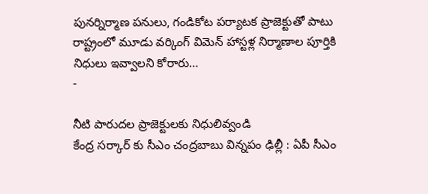పునర్నిర్మాణ పనులు, గండికోట పర్యాటక ప్రాజెక్టుతో పాటు రాష్ట్రంలో మూడు వర్కింగ్ విమెన్ హాస్టళ్ల నిర్మాణాల పూర్తికి నిధులు ఇవ్వాలని కోరారు…
-

నీటి పారుదల ప్రాజెక్టులకు నిధులివ్వండి
కేంద్ర సర్కార్ కు సీఎం చంద్రబాబు విన్నపం ఢిల్లీ : ఏపీ సీఎం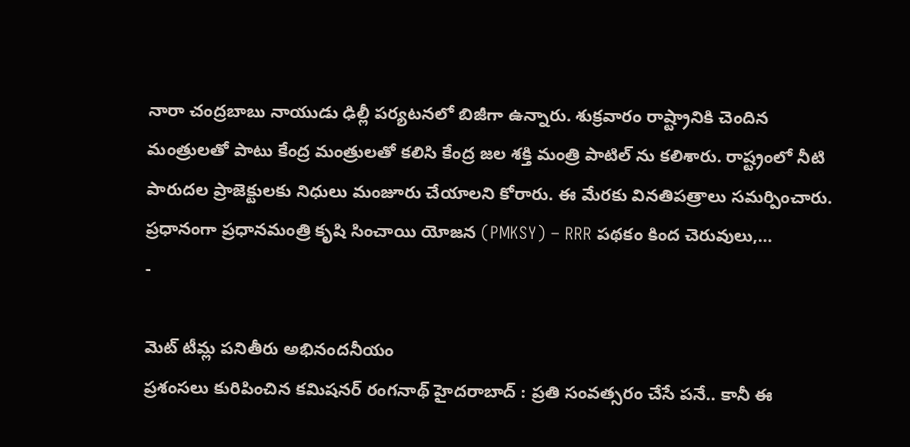నారా చంద్రబాబు నాయుడు ఢిల్లీ పర్యటనలో బిజీగా ఉన్నారు. శుక్రవారం రాష్ట్రానికి చెందిన మంత్రులతో పాటు కేంద్ర మంత్రులతో కలిసి కేంద్ర జల శక్తి మంత్రి పాటిల్ ను కలిశారు. రాష్ట్రంలో నీటి పారుదల ప్రాజెక్టులకు నిధులు మంజూరు చేయాలని కోరారు. ఈ మేరకు వినతిపత్రాలు సమర్పించారు. ప్రధానంగా ప్రధానమంత్రి కృషి సించాయి యోజన (PMKSY) – RRR పథకం కింద చెరువులు,…
-

మెట్ టీమ్ల పనితీరు అభినందనీయం
ప్రశంసలు కురిపించిన కమిషనర్ రంగనాథ్ హైదరాబాద్ : ప్రతి సంవత్సరం చేసే పనే.. కానీ ఈ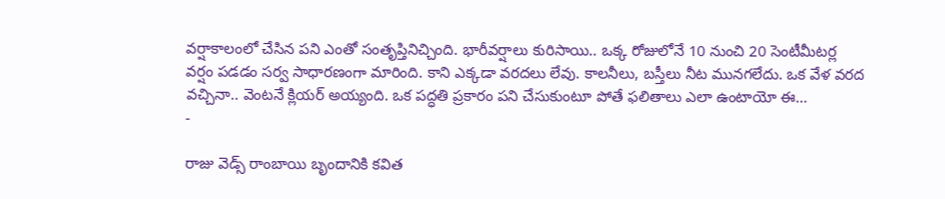వర్షాకాలంలో చేసిన పని ఎంతో సంతృప్తినిచ్చింది. భారీవర్షాలు కురిసాయి.. ఒక్క రోజులోనే 10 నుంచి 20 సెంటీమీటర్ల వర్షం పడడం సర్వ సాధారణంగా మారింది. కాని ఎక్కడా వరదలు లేవు. కాలనీలు, బస్తీలు నీట మునగలేదు. ఒక వేళ వరద వచ్చినా.. వెంటనే క్లియర్ అయ్యంది. ఒక పద్ధతి ప్రకారం పని చేసుకుంటూ పోతే ఫలితాలు ఎలా ఉంటాయో ఈ…
-

రాజు వెడ్స్ రాంబాయి బృందానికి కవిత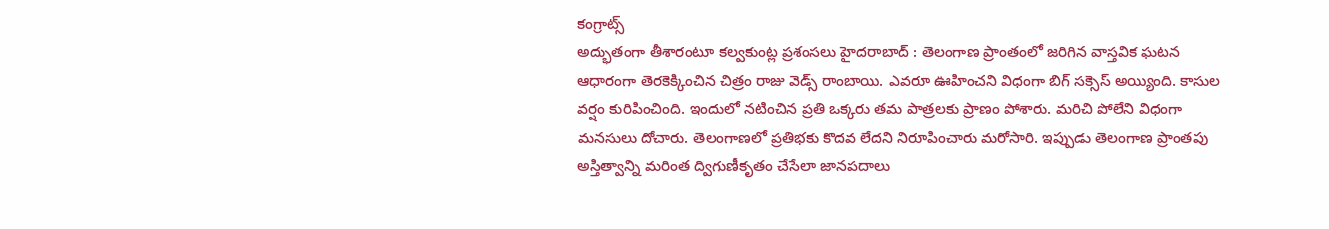కంగ్రాట్స్
అద్భుతంగా తీశారంటూ కల్వకుంట్ల ప్రశంసలు హైదరాబాద్ : తెలంగాణ ప్రాంతంలో జరిగిన వాస్తవిక ఘటన ఆధారంగా తెరకెక్కించిన చిత్రం రాజు వెడ్స్ రాంబాయి. ఎవరూ ఊహించని విధంగా బిగ్ సక్సెస్ అయ్యింది. కాసుల వర్షం కురిపించింది. ఇందులో నటించిన ప్రతి ఒక్కరు తమ పాత్రలకు ప్రాణం పోశారు. మరిచి పోలేని విధంగా మనసులు దోచారు. తెలంగాణలో ప్రతిభకు కొదవ లేదని నిరూపించారు మరోసారి. ఇప్పుడు తెలంగాణ ప్రాంతపు అస్తిత్వాన్ని మరింత ద్విగుణీకృతం చేసేలా జానపదాలు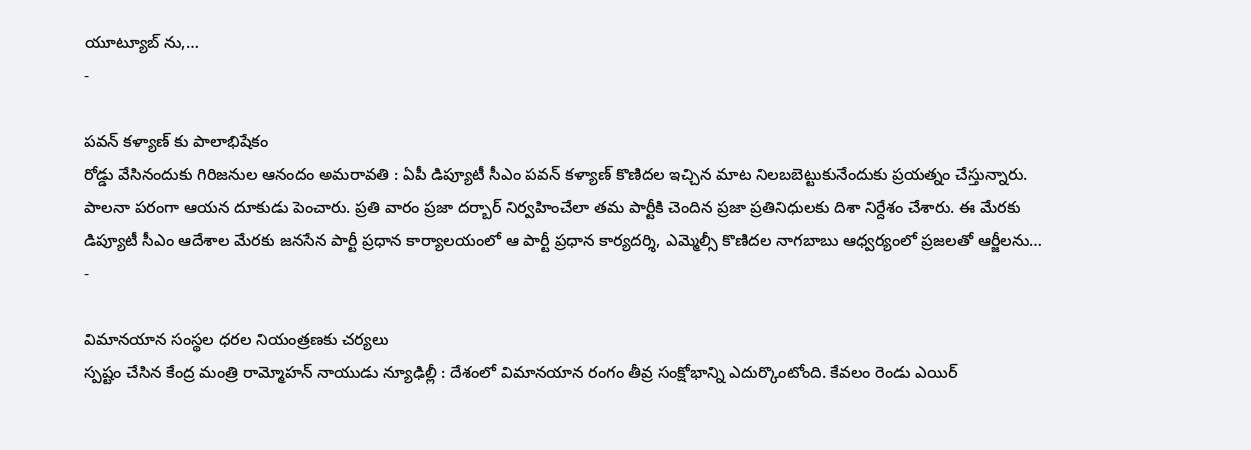యూట్యూబ్ ను,…
-

పవన్ కళ్యాణ్ కు పాలాభిషేకం
రోడ్డు వేసినందుకు గిరిజనుల ఆనందం అమరావతి : ఏపీ డిప్యూటీ సీఎం పవన్ కళ్యాణ్ కొణిదల ఇచ్చిన మాట నిలబబెట్టుకునేందుకు ప్రయత్నం చేస్తున్నారు. పాలనా పరంగా ఆయన దూకుడు పెంచారు. ప్రతి వారం ప్రజా దర్బార్ నిర్వహించేలా తమ పార్టీకి చెందిన ప్రజా ప్రతినిధులకు దిశా నిర్దేశం చేశారు. ఈ మేరకు డిప్యూటీ సీఎం ఆదేశాల మేరకు జనసేన పార్టీ ప్రధాన కార్యాలయంలో ఆ పార్టీ ప్రధాన కార్యదర్శి, ఎమ్మెల్సీ కొణిదల నాగబాబు ఆధ్వర్యంలో ప్రజలతో ఆర్జీలను…
-

విమానయాన సంస్థల ధరల నియంత్రణకు చర్యలు
స్పష్టం చేసిన కేంద్ర మంత్రి రామ్మోహన్ నాయుడు న్యూఢిల్లీ : దేశంలో విమానయాన రంగం తీవ్ర సంక్షోభాన్ని ఎదుర్కొంటోంది. కేవలం రెండు ఎయిర్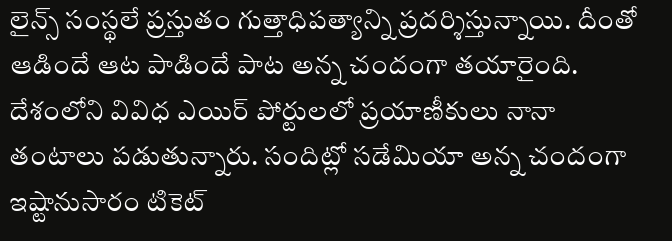లైన్స్ సంస్థలే ప్రస్తుతం గుత్తాధిపత్యాన్ని ప్రదర్శిస్తున్నాయి. దీంతో ఆడిందే ఆట పాడిందే పాట అన్న చందంగా తయారైంది. దేశంలోని వివిధ ఎయిర్ పోర్టులలో ప్రయాణీకులు నానా తంటాలు పడుతున్నారు. సందిట్లో సడేమియా అన్న చందంగా ఇష్టానుసారం టికెట్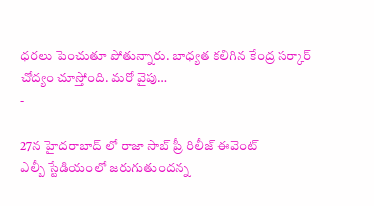ధరలు పెంచుతూ పోతున్నారు. బాధ్యత కలిగిన కేంద్ర సర్కార్ చోద్యం చూస్తోంది. మరో వైపు…
-

27న హైదరాబాద్ లో రాజా సాబ్ ప్రీ రిలీజ్ ఈవెంట్
ఎల్బీ స్టేడియంలో జరుగుతుందన్న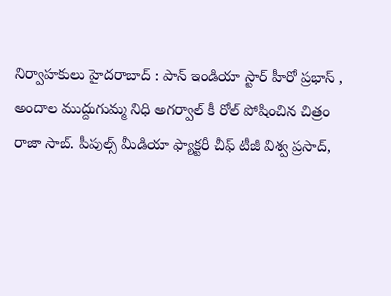నిర్వాహకులు హైదరాబాద్ : పాన్ ఇండియా స్టార్ హీరో ప్రభాస్ , అందాల ముద్దుగుమ్మ నిధి అగర్వాల్ కీ రోల్ పోషించిన చిత్రం రాజా సాబ్. పీపుల్స్ మీడియా ఫ్యాక్టరీ చీఫ్ టీజీ విశ్వ ప్రసాద్,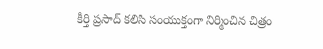కీర్తి ప్రసాద్ కలిసి సంయుక్తంగా నిర్మించిన చిత్రం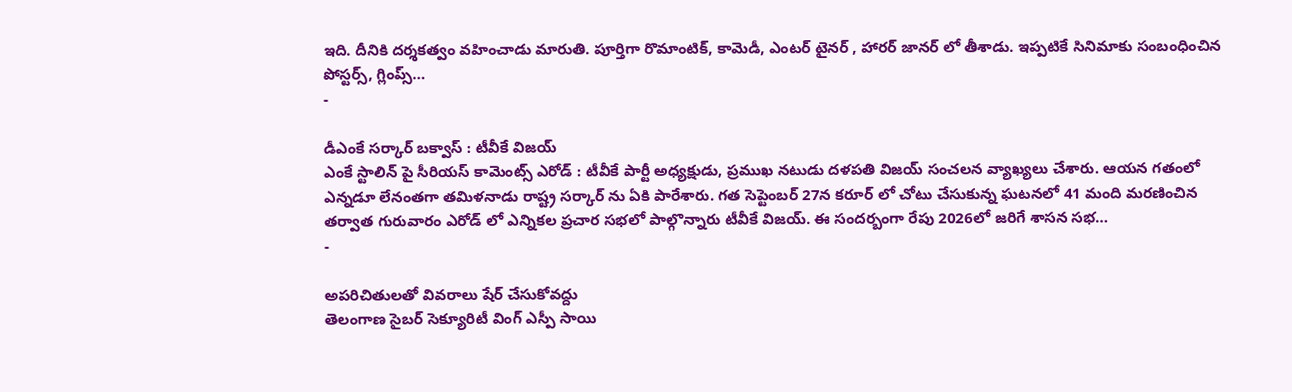ఇది. దీనికి దర్శకత్వం వహించాడు మారుతి. పూర్తిగా రొమాంటిక్, కామెడీ, ఎంటర్ టైనర్ , హారర్ జానర్ లో తీశాడు. ఇప్పటికే సినిమాకు సంబంధించిన పోస్టర్స్, గ్లింప్స్…
-

డీఎంకే సర్కార్ బక్వాస్ : టీవీకే విజయ్
ఎంకే స్టాలిన్ పై సీరియస్ కామెంట్స్ ఎరోడ్ : టీవీకే పార్టీ అధ్యక్షుడు, ప్రముఖ నటుడు దళపతి విజయ్ సంచలన వ్యాఖ్యలు చేశారు. ఆయన గతంలో ఎన్నడూ లేనంతగా తమిళనాడు రాష్ట్ర సర్కార్ ను ఏకి పారేశారు. గత సెప్టెంబర్ 27న కరూర్ లో చోటు చేసుకున్న ఘటనలో 41 మంది మరణించిన తర్వాత గురువారం ఎరోడ్ లో ఎన్నికల ప్రచార సభలో పాల్గొన్నారు టీవీకే విజయ్. ఈ సందర్బంగా రేపు 2026లో జరిగే శాసన సభ…
-

అపరిచితులతో వివరాలు షేర్ చేసుకోవద్దు
తెలంగాణ సైబర్ సెక్యూరిటీ వింగ్ ఎస్పీ సాయి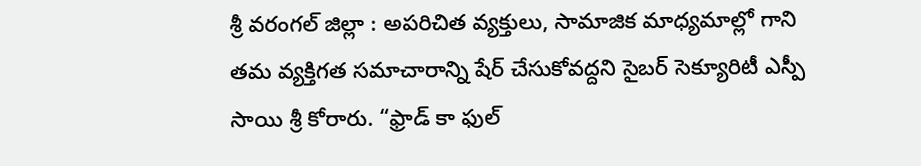శ్రీ వరంగల్ జిల్లా : అపరిచిత వ్యక్తులు, సామాజిక మాధ్యమాల్లో గాని తమ వ్యక్తిగత సమాచారాన్ని షేర్ చేసుకోవద్దని సైబర్ సెక్యూరిటీ ఎస్పీ సాయి శ్రీ కోరారు. “ఫ్రాడ్ కా ఫుల్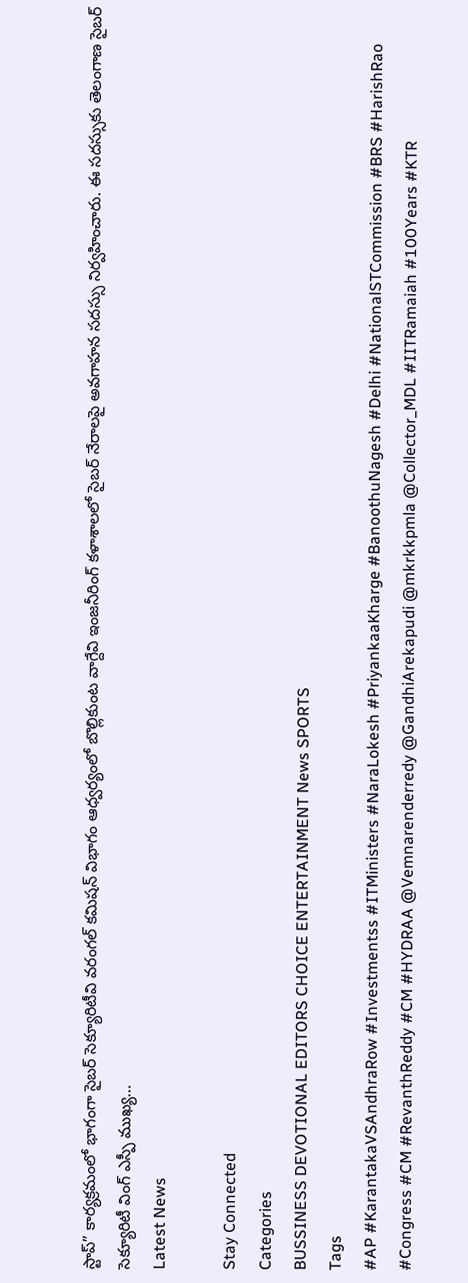స్టాప్” కార్యక్రమంలో భాగంగా సైబర్ సెక్యూరిటీవి వరంగల్ కమిషన్ విభాగం ఆధ్వర్యంలో బొల్లికుంట వాగ్దేవి ఇంజనీరింగ్ కళాశాలలో సైబర్ నేరాలపై అవగాహన సదస్సు నిర్వహించారు. ఈ సదస్సుకు తెలంగాణ సైబర్ సెక్యూరిటీ వింగ్ ఎస్పీ ముఖ్య…
Latest News

Stay Connected
Categories
BUSSINESS DEVOTIONAL EDITORS CHOICE ENTERTAINMENT News SPORTS
Tags
#AP #KarantakaVSAndhraRow #Investmentss #ITMinisters #NaraLokesh #PriyankaaKharge #BanoothuNagesh #Delhi #NationalSTCommission #BRS #HarishRao #Congress #CM #RevanthReddy #CM #HYDRAA @Vemnarenderredy @GandhiArekapudi @mkrkkpmla @Collector_MDL #IITRamaiah #100Years #KTR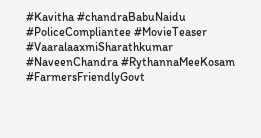#Kavitha #chandraBabuNaidu #PoliceCompliantee #MovieTeaser #VaaralaaxmiSharathkumar #NaveenChandra #RythannaMeeKosam #FarmersFriendlyGovt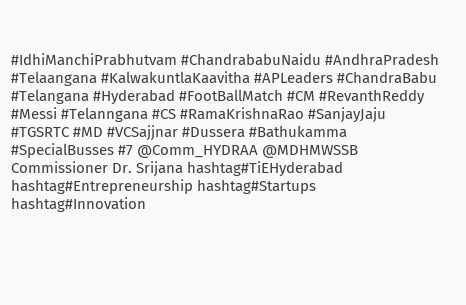#IdhiManchiPrabhutvam #ChandrababuNaidu #AndhraPradesh #Telaangana #KalwakuntlaKaavitha #APLeaders #ChandraBabu #Telangana #Hyderabad #FootBallMatch #CM #RevanthReddy #Messi #Telanngana #CS #RamaKrishnaRao #SanjayJaju #TGSRTC #MD #VCSajjnar #Dussera #Bathukamma #SpecialBusses #7 @Comm_HYDRAA @MDHMWSSB Commissioner Dr. Srijana hashtag#TiEHyderabad hashtag#Entrepreneurship hashtag#Startups hashtag#Innovation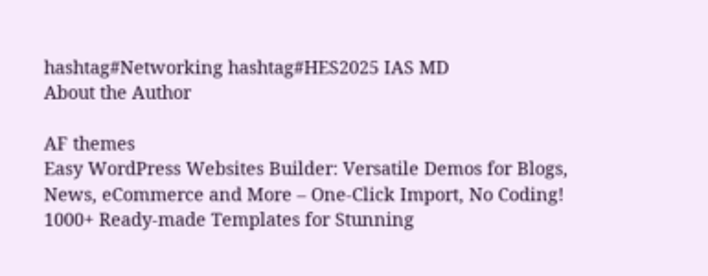hashtag#Networking hashtag#HES2025 IAS MD
About the Author

AF themes
Easy WordPress Websites Builder: Versatile Demos for Blogs, News, eCommerce and More – One-Click Import, No Coding! 1000+ Ready-made Templates for Stunning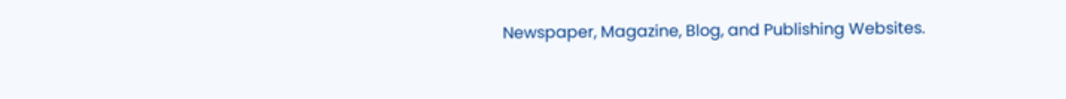Newspaper, Magazine, Blog, and Publishing Websites.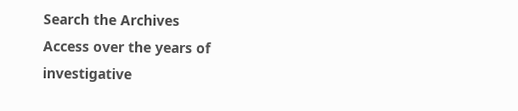Search the Archives
Access over the years of investigative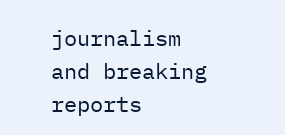journalism and breaking reports